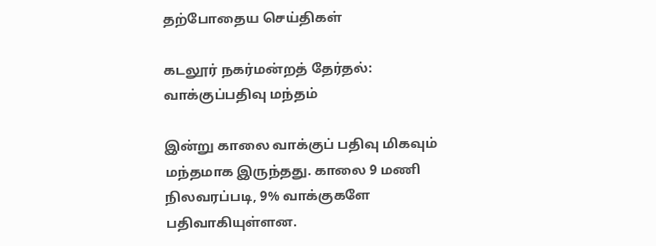தற்போதைய செய்திகள்

கடலூர் நகர்மன்றத் தேர்தல்: வாக்குப்பதிவு மந்தம்

இன்று காலை வாக்குப் பதிவு மிகவும் மந்தமாக இருந்தது. காலை 9 மணி நிலவரப்படி, 9% வாக்குகளே பதிவாகியுள்ளன.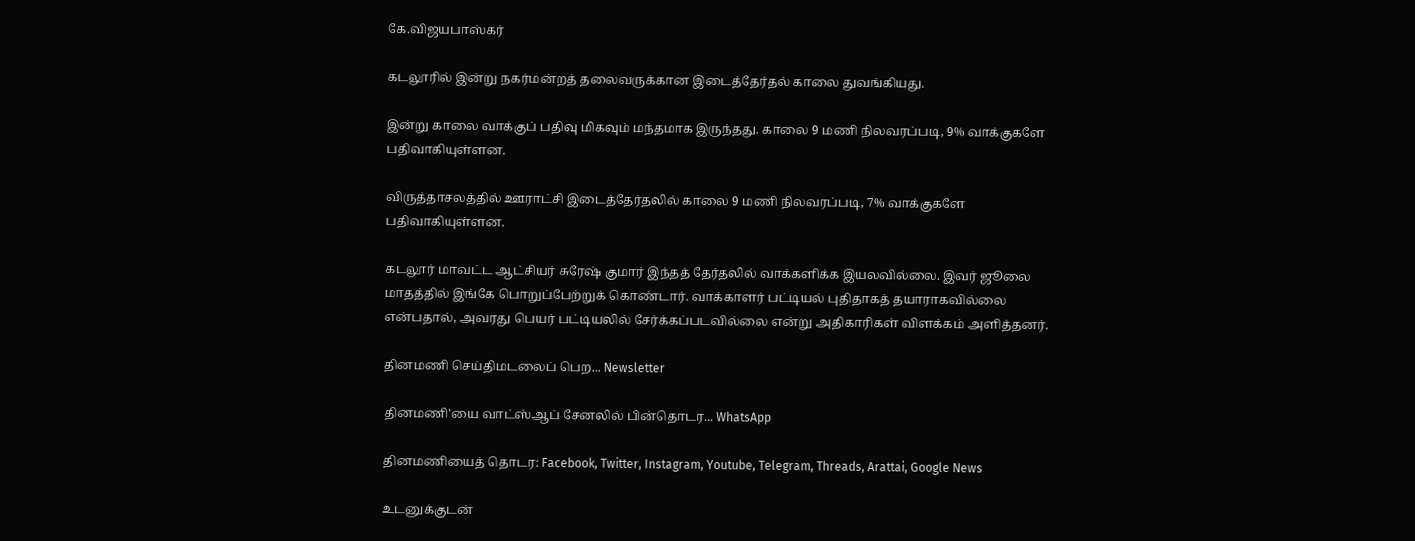கே.விஜயபாஸ்கர்

கடலூரில் இன்று நகர்மன்றத் தலைவருக்கான இடைத்தேர்தல் காலை துவங்கியது.

இன்று காலை வாக்குப் பதிவு மிகவும் மந்தமாக இருந்தது. காலை 9 மணி நிலவரப்படி, 9% வாக்குகளே பதிவாகியுள்ளன.

விருத்தாசலத்தில் ஊராட்சி இடைத்தேர்தலில் காலை 9 மணி நிலவரப்படி, 7% வாக்குகளே பதிவாகியுள்ளன.

கடலூர் மாவட்ட ஆட்சியர் சுரேஷ் குமார் இந்தத் தேர்தலில் வாக்களிக்க இயலவில்லை. இவர் ஜூலை மாதத்தில் இங்கே பொறுப்பேற்றுக் கொண்டார். வாக்காளர் பட்டியல் புதிதாகத் தயாராகவில்லை என்பதால், அவரது பெயர் பட்டியலில் சேர்க்கப்படவில்லை என்று அதிகாரிகள் விளக்கம் அளித்தனர்.

தினமணி செய்திமடலைப் பெற... Newsletter

தினமணி'யை வாட்ஸ்ஆப் சேனலில் பின்தொடர... WhatsApp

தினமணியைத் தொடர: Facebook, Twitter, Instagram, Youtube, Telegram, Threads, Arattai, Google News

உடனுக்குடன்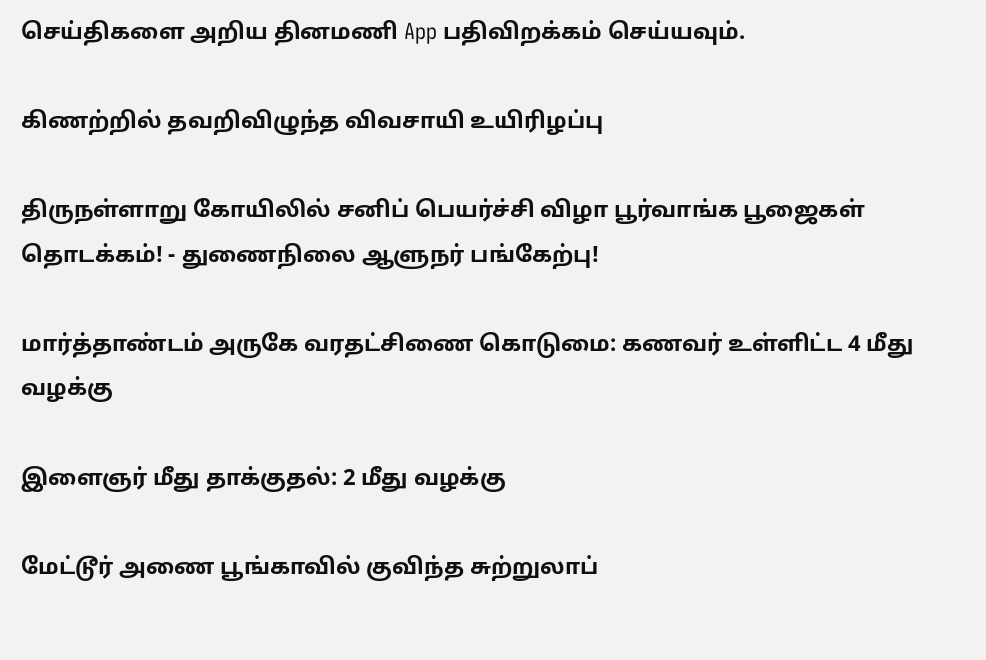செய்திகளை அறிய தினமணி App பதிவிறக்கம் செய்யவும்.

கிணற்றில் தவறிவிழுந்த விவசாயி உயிரிழப்பு

திருநள்ளாறு கோயிலில் சனிப் பெயர்ச்சி விழா பூர்வாங்க பூஜைகள் தொடக்கம்! - துணைநிலை ஆளுநர் பங்கேற்பு!

மார்த்தாண்டம் அருகே வரதட்சிணை கொடுமை: கணவர் உள்ளிட்ட 4 மீது வழக்கு

இளைஞர் மீது தாக்குதல்: 2 மீது வழக்கு

மேட்டூர் அணை பூங்காவில் குவிந்த சுற்றுலாப்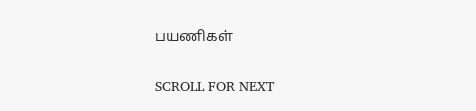பயணிகள்

SCROLL FOR NEXT